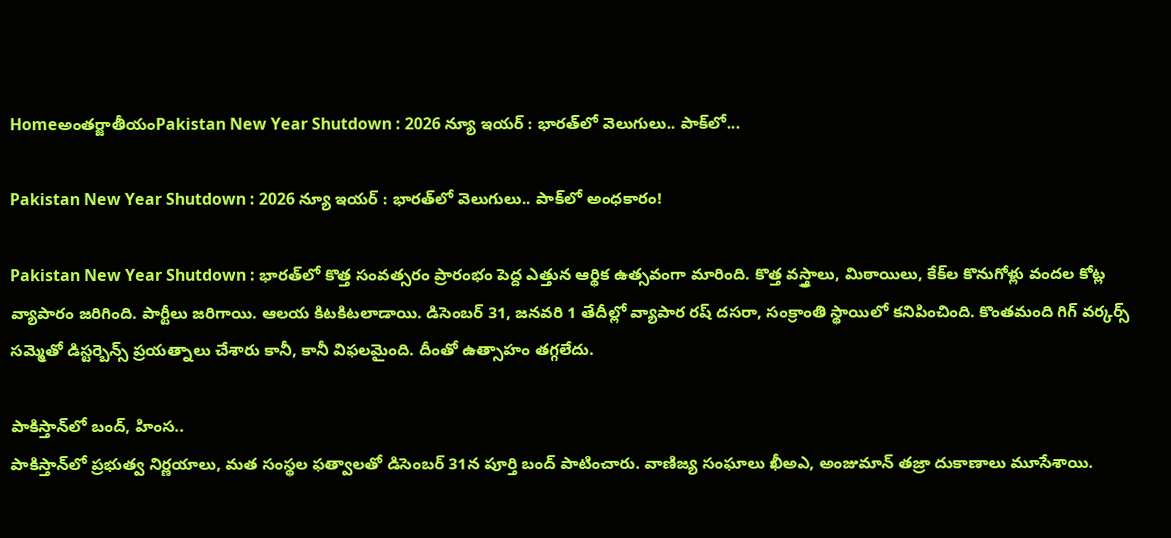Homeఅంతర్జాతీయంPakistan New Year Shutdown : 2026 న్యూ ఇయర్‌ : భారత్‌లో వెలుగులు.. పాక్‌లో...

Pakistan New Year Shutdown : 2026 న్యూ ఇయర్‌ : భారత్‌లో వెలుగులు.. పాక్‌లో అంధకారం!

Pakistan New Year Shutdown : భారత్‌లో కొత్త సంవత్సరం ప్రారంభం పెద్ద ఎత్తున ఆర్థిక ఉత్సవంగా మారింది. కొత్త వస్త్రాలు, మిఠాయిలు, కేక్‌ల కొనుగోళ్లు వందల కోట్ల వ్యాపారం జరిగింది. పార్టీలు జరిగాయి. ఆలయ కిటకిటలాడాయి. డిసెంబర్‌ 31, జనవరి 1 తేదీల్లో వ్యాపార రష్‌ దసరా, సంక్రాంతి స్థాయిలో కనిపించింది. కొంతమంది గిగ్‌ వర్కర్స్‌ సమ్మెతో డిస్టర్బెన్స్‌ ప్రయత్నాలు చేశారు కానీ, కానీ విఫలమైంది. దీంతో ఉత్సాహం తగ్గలేదు.

పాకిస్తాన్‌లో బంద్, హింస..
పాకిస్తాన్‌లో ప్రభుత్వ నిర్ణయాలు, మత సంస్థల ఫత్వాలతో డిసెంబర్‌ 31న పూర్తి బంద్‌ పాటించారు. వాణిజ్య సంఘాలు ఖీఅఎ, అంజుమాన్‌ తజ్రా దుకాణాలు మూసేశాయి.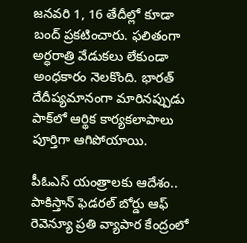జనవరి 1, 16 తేదీల్లో కూడా బంద్‌ ప్రకటించారు. ఫలితంగా అర్ధరాత్రి వేడుకలు లేకుండా అంధకారం నెలకొంది. భారత్‌ దేదీప్యమానంగా మారినప్పుడు పాక్‌లో ఆర్థిక కార్యకలాపాలు పూర్తిగా ఆగిపోయాయి.

పీఓఎస్‌ యంత్రాలకు ఆదేశం..
పాకిస్తాన్‌ ఫెడరల్‌ బోర్డు ఆఫ్‌ రెవెన్యూ ప్రతి వ్యాపార కేంద్రంలో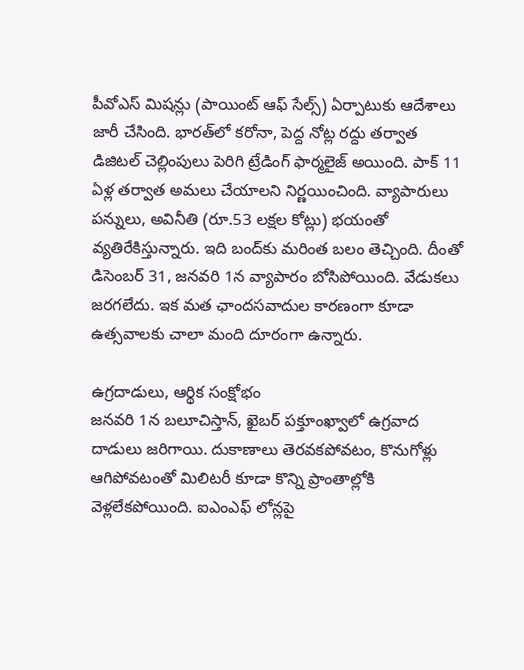పీవోఎస్‌ మిషన్లు (పాయింట్‌ ఆఫ్‌ సేల్స్‌) ఏర్పాటుకు ఆదేశాలు జారీ చేసింది. భారత్‌లో కరోనా, పెద్ద నోట్ల రద్దు తర్వాత డిజిటల్‌ చెల్లింపులు పెరిగి ట్రేడింగ్‌ ఫార్మలైజ్‌ అయింది. పాక్‌ 11 ఏళ్ల తర్వాత అమలు చేయాలని నిర్ణయించింది. వ్యాపారులు పన్నులు, అవినీతి (రూ.53 లక్షల కోట్లు) భయంతో వ్యతిరేకిస్తున్నారు. ఇది బంద్‌కు మరింత బలం తెచ్చింది. దీంతో డిసెంబర్‌ 31, జనవరి 1న వ్యాపారం బోసిపోయింది. వేడుకలు జరగలేదు. ఇక మత ఛాందసవాదుల కారణంగా కూడా ఉత్సవాలకు చాలా మంది దూరంగా ఉన్నారు.

ఉగ్రదాడులు, ఆర్థిక సంక్షోభం
జనవరి 1న బలూచిస్తాన్, ఖైబర్‌ పక్తూంఖ్వాలో ఉగ్రవాద దాడులు జరిగాయి. దుకాణాలు తెరవకపోవటం, కొనుగోళ్లు ఆగిపోవటంతో మిలిటరీ కూడా కొన్ని ప్రాంతాల్లోకి వెళ్లలేకపోయింది. ఐఎంఎఫ్‌ లోన్లపై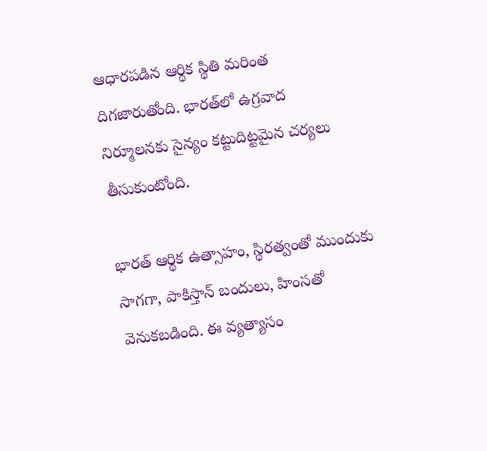ఆధారపడిన ఆర్థిక స్థితి మరింత దిగజారుతోంది. భారత్‌లో ఉగ్రవాద నిర్మూలనకు సైన్యం కట్టుదిట్టమైన చర్యలు తీసుకుంటోంది.

భారత్‌ ఆర్థిక ఉత్సాహం, స్థిరత్వంతో ముందుకు సాగగా, పాకిస్తాన్‌ బందులు, హింసతో వెనుకబడింది. ఈ వ్యత్యాసం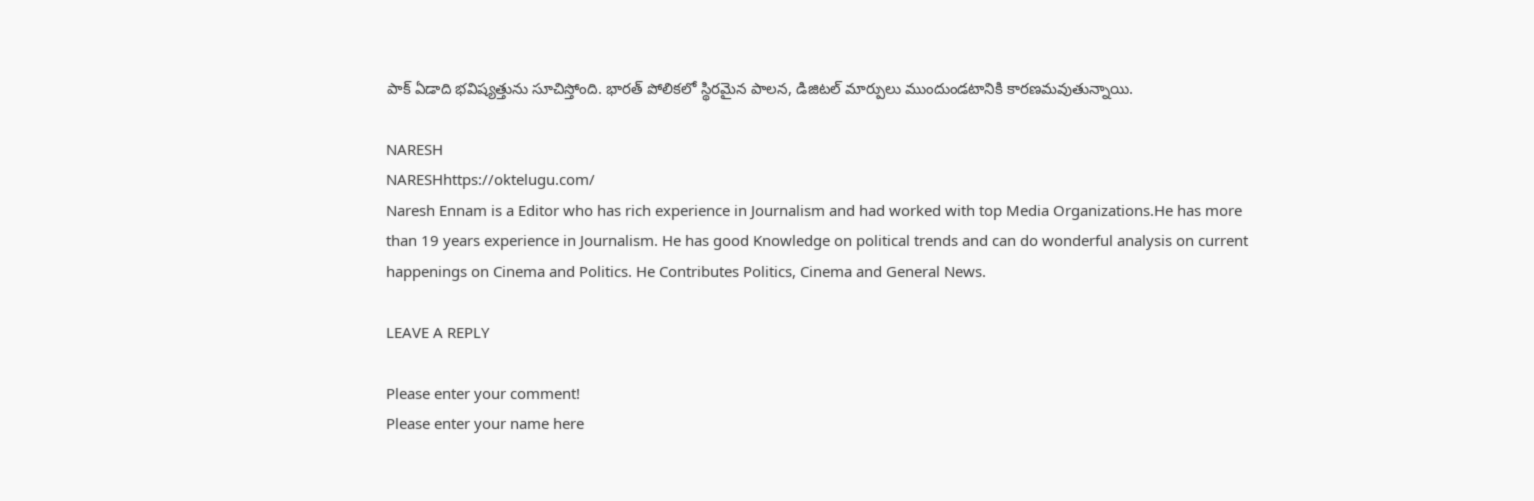పాక్‌ ఏడాది భవిష్యత్తును సూచిస్తోంది. భారత్‌ పోలికలో స్థిరమైన పాలన, డిజిటల్‌ మార్పులు ముందుండటానికి కారణమవుతున్నాయి.

NARESH
NARESHhttps://oktelugu.com/
Naresh Ennam is a Editor who has rich experience in Journalism and had worked with top Media Organizations.He has more than 19 years experience in Journalism. He has good Knowledge on political trends and can do wonderful analysis on current happenings on Cinema and Politics. He Contributes Politics, Cinema and General News.

LEAVE A REPLY

Please enter your comment!
Please enter your name here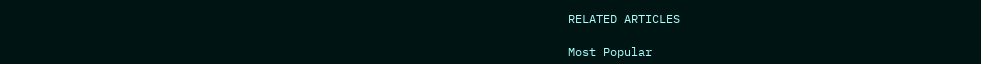RELATED ARTICLES

Most Popular